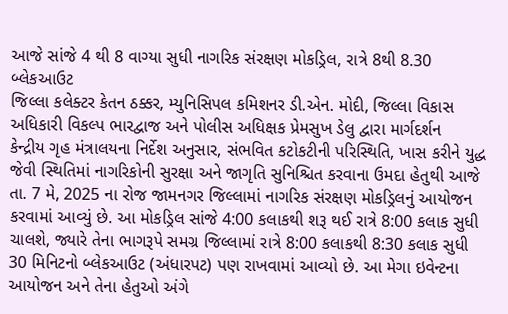આજે સાંજે 4 થી 8 વાગ્યા સુધી નાગરિક સંરક્ષણ મોકડ્રિલ, રાત્રે 8થી 8.30 બ્લેકઆઉટ
જિલ્લા કલેક્ટર કેતન ઠક્કર, મ્યુનિસિપલ કમિશનર ડી.એન. મોદી, જિલ્લા વિકાસ અધિકારી વિકલ્પ ભારદ્વાજ અને પોલીસ અધિક્ષક પ્રેમસુખ ડેલુ દ્વારા માર્ગદર્શન
કેન્દ્રીય ગૃહ મંત્રાલયના નિર્દેશ અનુસાર, સંભવિત કટોકટીની પરિસ્થિતિ, ખાસ કરીને યુદ્ધ જેવી સ્થિતિમાં નાગરિકોની સુરક્ષા અને જાગૃતિ સુનિશ્ચિત કરવાના ઉમદા હેતુથી આજે તા. 7 મે, 2025 ના રોજ જામનગર જિલ્લામાં નાગરિક સંરક્ષણ મોકડ્રિલનું આયોજન કરવામાં આવ્યું છે. આ મોકડ્રિલ સાંજે 4:00 કલાકથી શરૂ થઈ રાત્રે 8:00 કલાક સુધી ચાલશે, જ્યારે તેના ભાગરૂપે સમગ્ર જિલ્લામાં રાત્રે 8:00 કલાકથી 8:30 કલાક સુધી 30 મિનિટનો બ્લેકઆઉટ (અંધારપટ) પણ રાખવામાં આવ્યો છે. આ મેગા ઇવેન્ટના આયોજન અને તેના હેતુઓ અંગે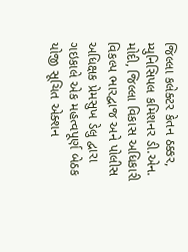જિલ્લા કલેક્ટર કેતન ઠક્કર, મ્યુનિસિપલ કમિશનર ડી.એન. મોદી, જિલ્લા વિકાસ અધિકારી વિકલ્પ ભારદ્વાજ અને પોલીસ અધિક્ષક પ્રેમસુખ ડેલુ દ્વારા ગઇકાલે એક મહત્વપૂર્ણ બેઠક યોજી સૂચિત એક્શન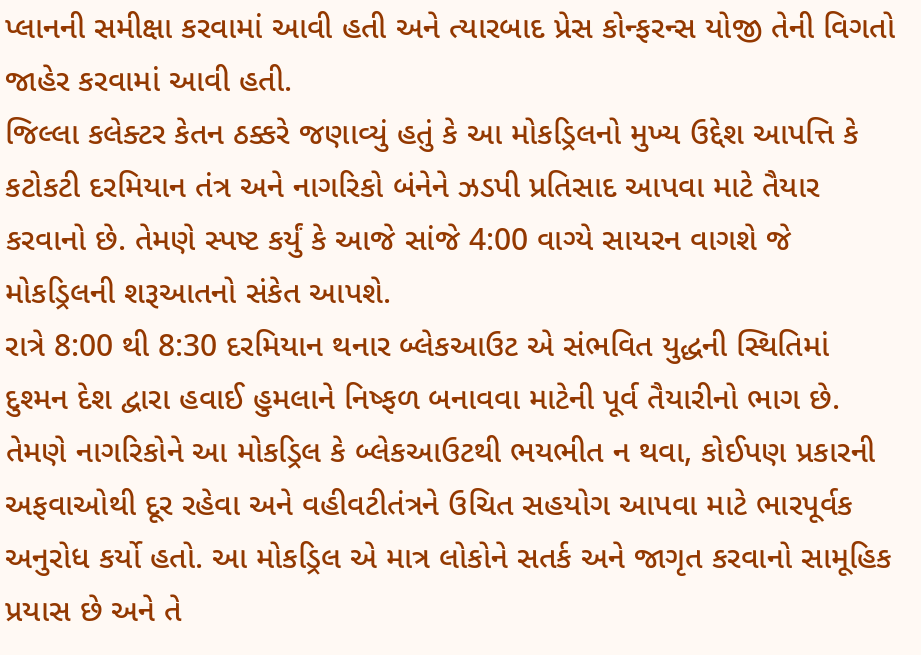પ્લાનની સમીક્ષા કરવામાં આવી હતી અને ત્યારબાદ પ્રેસ કોન્ફરન્સ યોજી તેની વિગતો જાહેર કરવામાં આવી હતી.
જિલ્લા કલેક્ટર કેતન ઠક્કરે જણાવ્યું હતું કે આ મોકડ્રિલનો મુખ્ય ઉદ્દેશ આપત્તિ કે કટોકટી દરમિયાન તંત્ર અને નાગરિકો બંનેને ઝડપી પ્રતિસાદ આપવા માટે તૈયાર કરવાનો છે. તેમણે સ્પષ્ટ કર્યું કે આજે સાંજે 4:00 વાગ્યે સાયરન વાગશે જે મોકડ્રિલની શરૂઆતનો સંકેત આપશે.
રાત્રે 8:00 થી 8:30 દરમિયાન થનાર બ્લેકઆઉટ એ સંભવિત યુદ્ધની સ્થિતિમાં દુશ્મન દેશ દ્વારા હવાઈ હુમલાને નિષ્ફળ બનાવવા માટેની પૂર્વ તૈયારીનો ભાગ છે. તેમણે નાગરિકોને આ મોકડ્રિલ કે બ્લેકઆઉટથી ભયભીત ન થવા, કોઈપણ પ્રકારની અફવાઓથી દૂર રહેવા અને વહીવટીતંત્રને ઉચિત સહયોગ આપવા માટે ભારપૂર્વક અનુરોધ કર્યો હતો. આ મોકડ્રિલ એ માત્ર લોકોને સતર્ક અને જાગૃત કરવાનો સામૂહિક પ્રયાસ છે અને તે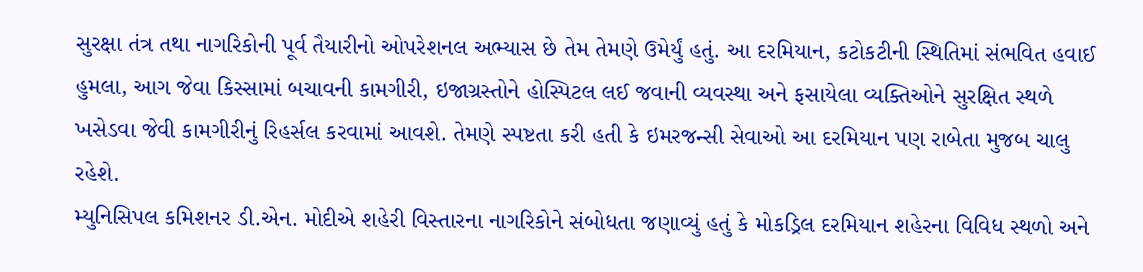સુરક્ષા તંત્ર તથા નાગરિકોની પૂર્વ તૈયારીનો ઓપરેશનલ અભ્યાસ છે તેમ તેમણે ઉમેર્યું હતું. આ દરમિયાન, કટોકટીની સ્થિતિમાં સંભવિત હવાઈ હુમલા, આગ જેવા કિસ્સામાં બચાવની કામગીરી, ઇજાગ્રસ્તોને હોસ્પિટલ લઈ જવાની વ્યવસ્થા અને ફસાયેલા વ્યક્તિઓને સુરક્ષિત સ્થળે ખસેડવા જેવી કામગીરીનું રિહર્સલ કરવામાં આવશે. તેમણે સ્પષ્ટતા કરી હતી કે ઇમરજન્સી સેવાઓ આ દરમિયાન પણ રાબેતા મુજબ ચાલુ રહેશે.
મ્યુનિસિપલ કમિશનર ડી.એન. મોદીએ શહેરી વિસ્તારના નાગરિકોને સંબોધતા જણાવ્યું હતું કે મોકડ્રિલ દરમિયાન શહેરના વિવિધ સ્થળો અને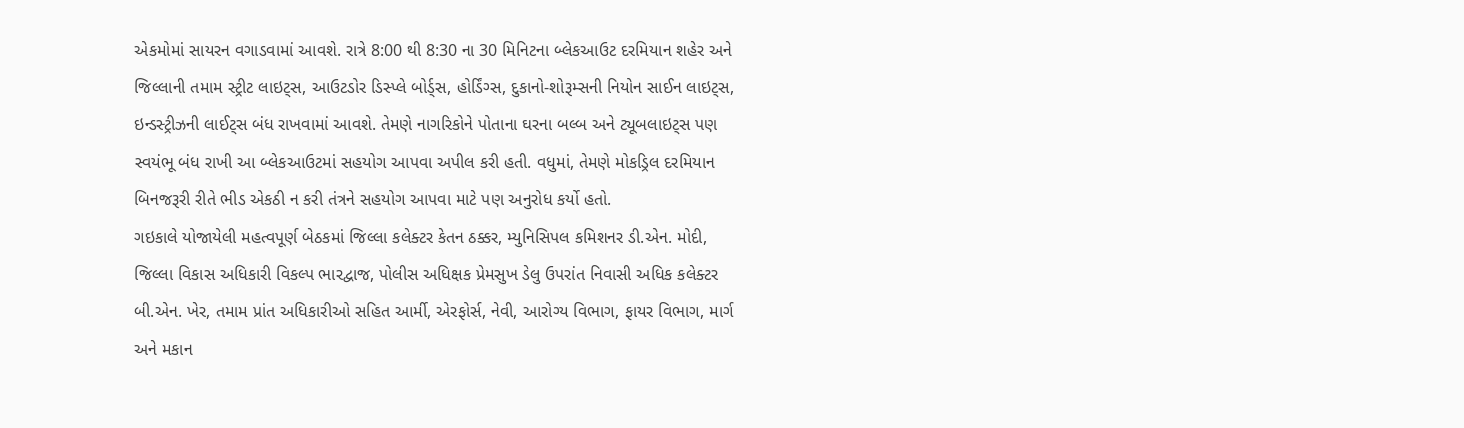એકમોમાં સાયરન વગાડવામાં આવશે. રાત્રે 8:00 થી 8:30 ના 30 મિનિટના બ્લેકઆઉટ દરમિયાન શહેર અને જિલ્લાની તમામ સ્ટ્રીટ લાઇટ્સ, આઉટડોર ડિસ્પ્લે બોર્ડ્સ, હોર્ડિંગ્સ, દુકાનો-શોરૂમ્સની નિયોન સાઈન લાઇટ્સ, ઇન્ડસ્ટ્રીઝની લાઈટ્સ બંધ રાખવામાં આવશે. તેમણે નાગરિકોને પોતાના ઘરના બલ્બ અને ટ્યૂબલાઇટ્સ પણ સ્વયંભૂ બંધ રાખી આ બ્લેકઆઉટમાં સહયોગ આપવા અપીલ કરી હતી. વધુમાં, તેમણે મોકડ્રિલ દરમિયાન બિનજરૂરી રીતે ભીડ એકઠી ન કરી તંત્રને સહયોગ આપવા માટે પણ અનુરોધ કર્યો હતો.
ગઇકાલે યોજાયેલી મહત્વપૂર્ણ બેઠકમાં જિલ્લા કલેક્ટર કેતન ઠક્કર, મ્યુનિસિપલ કમિશનર ડી.એન. મોદી, જિલ્લા વિકાસ અધિકારી વિકલ્પ ભારદ્વાજ, પોલીસ અધિક્ષક પ્રેમસુખ ડેલુ ઉપરાંત નિવાસી અધિક કલેક્ટર બી.એન. ખેર, તમામ પ્રાંત અધિકારીઓ સહિત આર્મી, એરફોર્સ, નેવી, આરોગ્ય વિભાગ, ફાયર વિભાગ, માર્ગ અને મકાન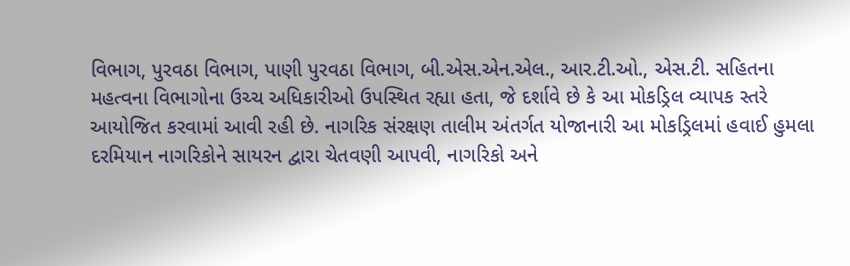વિભાગ, પુરવઠા વિભાગ, પાણી પુરવઠા વિભાગ, બી.એસ.એન.એલ., આર.ટી.ઓ., એસ.ટી. સહિતના મહત્વના વિભાગોના ઉચ્ચ અધિકારીઓ ઉપસ્થિત રહ્યા હતા, જે દર્શાવે છે કે આ મોકડ્રિલ વ્યાપક સ્તરે આયોજિત કરવામાં આવી રહી છે. નાગરિક સંરક્ષણ તાલીમ અંતર્ગત યોજાનારી આ મોકડ્રિલમાં હવાઈ હુમલા દરમિયાન નાગરિકોને સાયરન દ્વારા ચેતવણી આપવી, નાગરિકો અને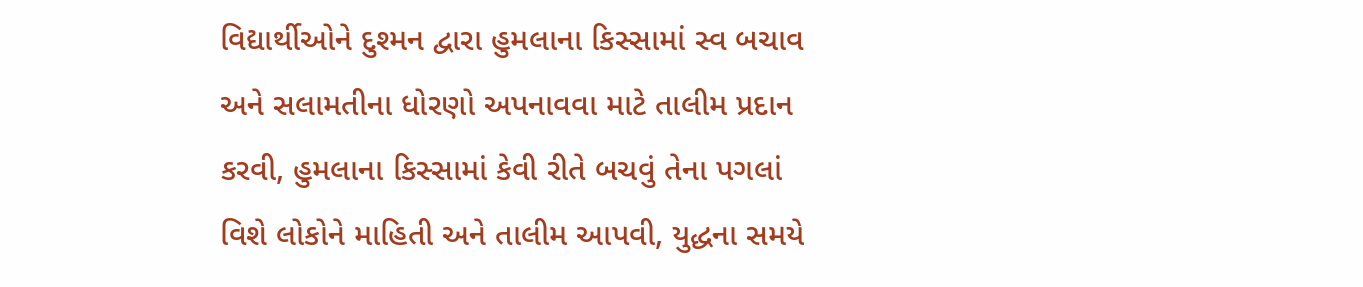વિદ્યાર્થીઓને દુશ્મન દ્વારા હુમલાના કિસ્સામાં સ્વ બચાવ અને સલામતીના ધોરણો અપનાવવા માટે તાલીમ પ્રદાન કરવી, હુમલાના કિસ્સામાં કેવી રીતે બચવું તેના પગલાં વિશે લોકોને માહિતી અને તાલીમ આપવી, યુદ્ધના સમયે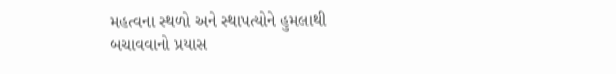મહત્વના સ્થળો અને સ્થાપત્યોને હુમલાથી બચાવવાનો પ્રયાસ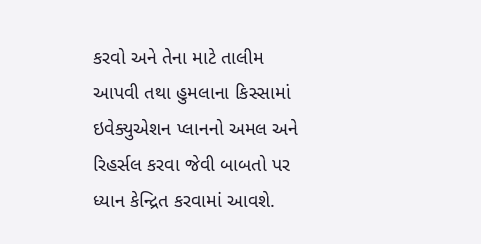કરવો અને તેના માટે તાલીમ આપવી તથા હુમલાના કિસ્સામાં ઇવેક્યુએશન પ્લાનનો અમલ અને રિહર્સલ કરવા જેવી બાબતો પર ધ્યાન કેન્દ્રિત કરવામાં આવશે.